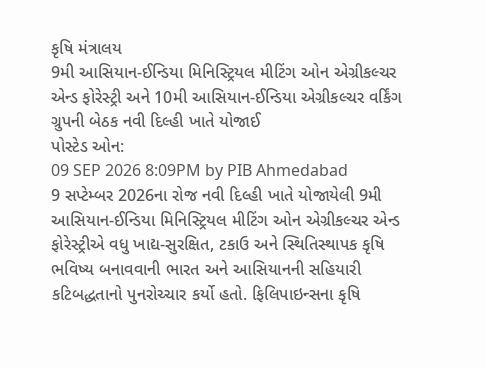કૃષિ મંત્રાલય
9મી આસિયાન-ઈન્ડિયા મિનિસ્ટ્રિયલ મીટિંગ ઓન એગ્રીકલ્ચર એન્ડ ફોરેસ્ટ્રી અને 10મી આસિયાન-ઈન્ડિયા એગ્રીકલ્ચર વર્કિંગ ગ્રુપની બેઠક નવી દિલ્હી ખાતે યોજાઈ
પોસ્ટેડ ઓન:
09 SEP 2026 8:09PM by PIB Ahmedabad
9 સપ્ટેમ્બર 2026ના રોજ નવી દિલ્હી ખાતે યોજાયેલી 9મી આસિયાન-ઈન્ડિયા મિનિસ્ટ્રિયલ મીટિંગ ઓન એગ્રીકલ્ચર એન્ડ ફોરેસ્ટ્રીએ વધુ ખાદ્ય-સુરક્ષિત, ટકાઉ અને સ્થિતિસ્થાપક કૃષિ ભવિષ્ય બનાવવાની ભારત અને આસિયાનની સહિયારી કટિબદ્ધતાનો પુનરોચ્ચાર કર્યો હતો. ફિલિપાઇન્સના કૃષિ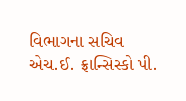વિભાગના સચિવ એચ.ઈ. ફ્રાન્સિસ્કો પી.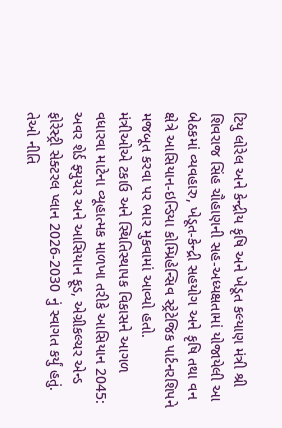ટિયુ લોરેલ અને કેન્દ્રીય કૃષિ અને ખેડૂત કલ્યાણ મંત્રી શ્રી શિવરાજ સિંહ ચૌહાણની સહ-અધ્યક્ષતામાં યોજાયેલી આ બેઠકમાં વ્યવહારુ, ખેડૂત-કેન્દ્રી સહયોગ અને કૃષિ તથા વન ક્ષેત્રે આસિયાન-ઇન્ડિયા કોમ્પ્રિહેન્સિવ સ્ટ્રેટેજિક પાર્ટનરશિપને મજબૂત કરવા પર ભાર મુકવામાં આવ્યો હતો.
મંત્રીઓએ ટકાઉ અને સ્થિતિસ્થાપક વિકાસને આગળ વધારવા માટેના વ્યૂહાત્મક માળખા તરીકે આસિયાન 2045: અવર શેર્ડ ફ્યુચર અને આસિયાન ફૂડ, એગ્રીકલ્ચર એન્ડ ફોરેસ્ટ્રી સેક્ટરલ પ્લાન 2026-2030 નું સ્વાગત કર્યું હતું. તેઓ નીતિ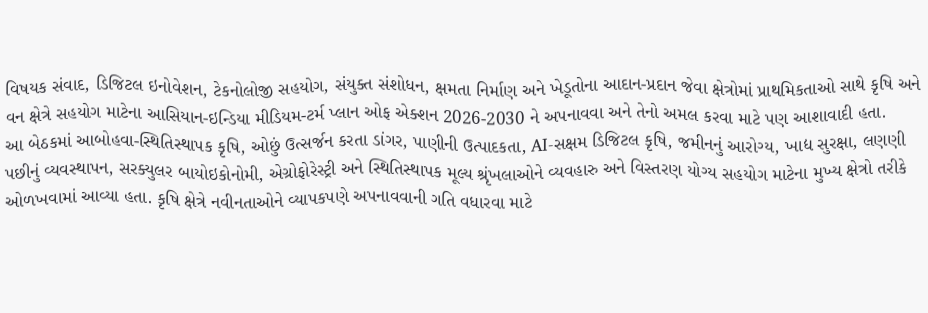વિષયક સંવાદ, ડિજિટલ ઇનોવેશન, ટેકનોલોજી સહયોગ, સંયુક્ત સંશોધન, ક્ષમતા નિર્માણ અને ખેડૂતોના આદાન-પ્રદાન જેવા ક્ષેત્રોમાં પ્રાથમિકતાઓ સાથે કૃષિ અને વન ક્ષેત્રે સહયોગ માટેના આસિયાન-ઇન્ડિયા મીડિયમ-ટર્મ પ્લાન ઓફ એક્શન 2026-2030 ને અપનાવવા અને તેનો અમલ કરવા માટે પણ આશાવાદી હતા.
આ બેઠકમાં આબોહવા-સ્થિતિસ્થાપક કૃષિ, ઓછું ઉત્સર્જન કરતા ડાંગર, પાણીની ઉત્પાદકતા, AI-સક્ષમ ડિજિટલ કૃષિ, જમીનનું આરોગ્ય, ખાદ્ય સુરક્ષા, લણણી પછીનું વ્યવસ્થાપન, સરક્યુલર બાયોઇકોનોમી, એગ્રોફોરેસ્ટ્રી અને સ્થિતિસ્થાપક મૂલ્ય શ્રૃંખલાઓને વ્યવહારુ અને વિસ્તરણ યોગ્ય સહયોગ માટેના મુખ્ય ક્ષેત્રો તરીકે ઓળખવામાં આવ્યા હતા. કૃષિ ક્ષેત્રે નવીનતાઓને વ્યાપકપણે અપનાવવાની ગતિ વધારવા માટે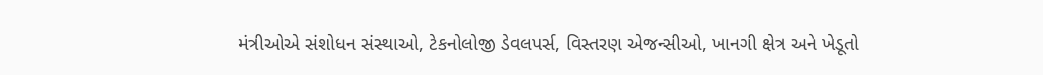મંત્રીઓએ સંશોધન સંસ્થાઓ, ટેકનોલોજી ડેવલપર્સ, વિસ્તરણ એજન્સીઓ, ખાનગી ક્ષેત્ર અને ખેડૂતો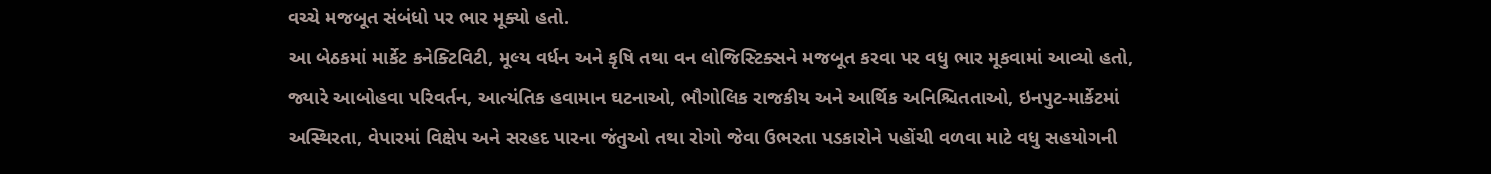વચ્ચે મજબૂત સંબંધો પર ભાર મૂક્યો હતો.
આ બેઠકમાં માર્કેટ કનેક્ટિવિટી, મૂલ્ય વર્ધન અને કૃષિ તથા વન લોજિસ્ટિક્સને મજબૂત કરવા પર વધુ ભાર મૂકવામાં આવ્યો હતો, જ્યારે આબોહવા પરિવર્તન, આત્યંતિક હવામાન ઘટનાઓ, ભૌગોલિક રાજકીય અને આર્થિક અનિશ્ચિતતાઓ, ઇનપુટ-માર્કેટમાં અસ્થિરતા, વેપારમાં વિક્ષેપ અને સરહદ પારના જંતુઓ તથા રોગો જેવા ઉભરતા પડકારોને પહોંચી વળવા માટે વધુ સહયોગની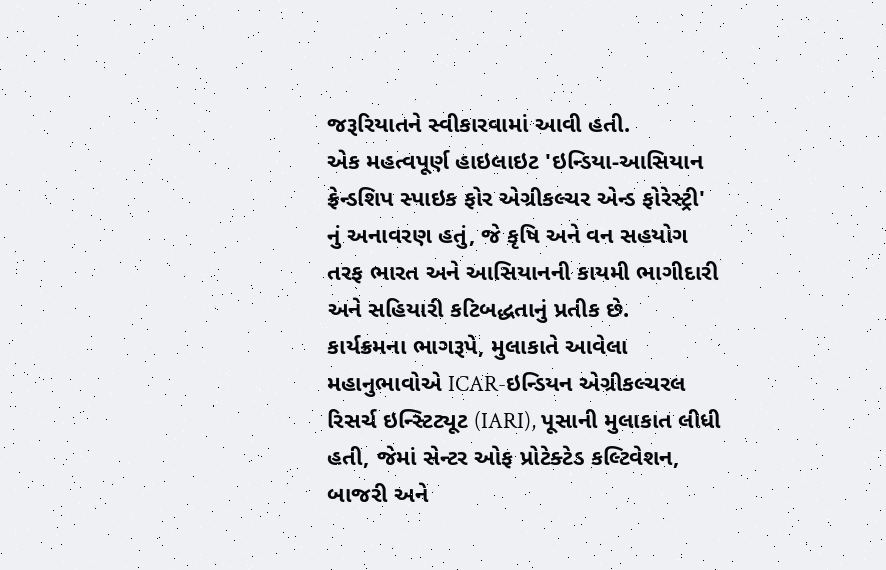જરૂરિયાતને સ્વીકારવામાં આવી હતી.
એક મહત્વપૂર્ણ હાઇલાઇટ 'ઇન્ડિયા-આસિયાન ફ્રેન્ડશિપ સ્પાઇક ફોર એગ્રીકલ્ચર એન્ડ ફોરેસ્ટ્રી' નું અનાવરણ હતું, જે કૃષિ અને વન સહયોગ તરફ ભારત અને આસિયાનની કાયમી ભાગીદારી અને સહિયારી કટિબદ્ધતાનું પ્રતીક છે.
કાર્યક્રમના ભાગરૂપે, મુલાકાતે આવેલા મહાનુભાવોએ ICAR-ઇન્ડિયન એગ્રીકલ્ચરલ રિસર્ચ ઇન્સ્ટિટ્યૂટ (IARI), પૂસાની મુલાકાત લીધી હતી, જેમાં સેન્ટર ઓફ પ્રોટેક્ટેડ કલ્ટિવેશન, બાજરી અને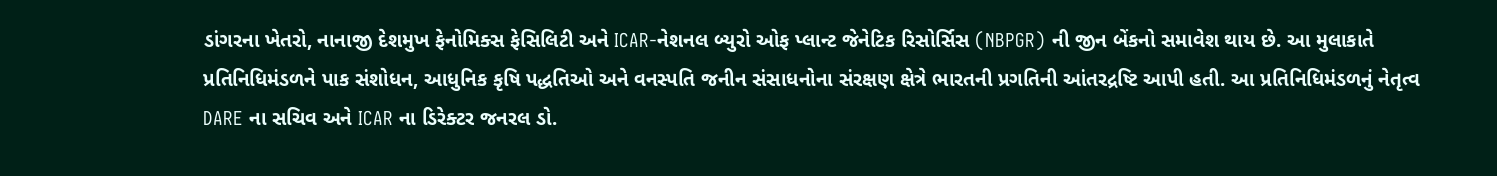ડાંગરના ખેતરો, નાનાજી દેશમુખ ફેનોમિક્સ ફેસિલિટી અને ICAR-નેશનલ બ્યુરો ઓફ પ્લાન્ટ જેનેટિક રિસોર્સિસ (NBPGR) ની જીન બેંકનો સમાવેશ થાય છે. આ મુલાકાતે પ્રતિનિધિમંડળને પાક સંશોધન, આધુનિક કૃષિ પદ્ધતિઓ અને વનસ્પતિ જનીન સંસાધનોના સંરક્ષણ ક્ષેત્રે ભારતની પ્રગતિની આંતરદ્રષ્ટિ આપી હતી. આ પ્રતિનિધિમંડળનું નેતૃત્વ DARE ના સચિવ અને ICAR ના ડિરેક્ટર જનરલ ડો.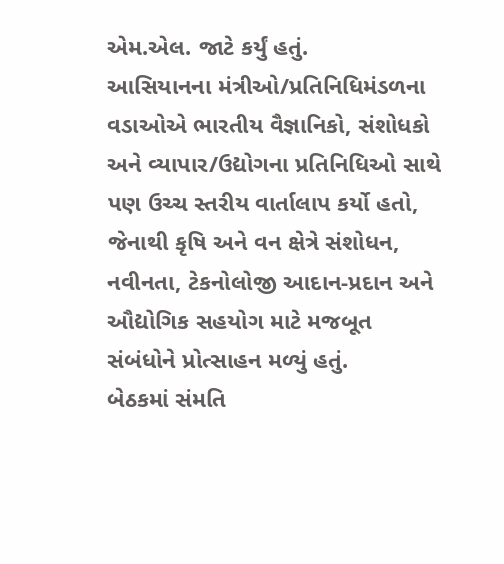એમ.એલ. જાટે કર્યું હતું.
આસિયાનના મંત્રીઓ/પ્રતિનિધિમંડળના વડાઓએ ભારતીય વૈજ્ઞાનિકો, સંશોધકો અને વ્યાપાર/ઉદ્યોગના પ્રતિનિધિઓ સાથે પણ ઉચ્ચ સ્તરીય વાર્તાલાપ કર્યો હતો, જેનાથી કૃષિ અને વન ક્ષેત્રે સંશોધન, નવીનતા, ટેકનોલોજી આદાન-પ્રદાન અને ઔદ્યોગિક સહયોગ માટે મજબૂત સંબંધોને પ્રોત્સાહન મળ્યું હતું.
બેઠકમાં સંમતિ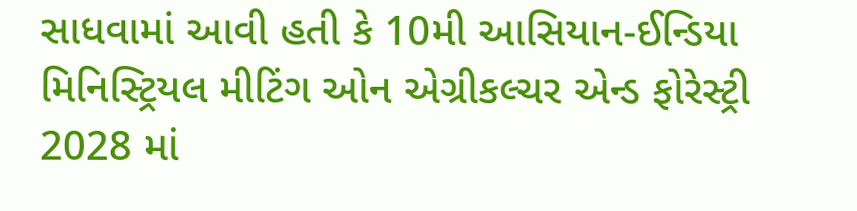સાધવામાં આવી હતી કે 10મી આસિયાન-ઈન્ડિયા મિનિસ્ટ્રિયલ મીટિંગ ઓન એગ્રીકલ્ચર એન્ડ ફોરેસ્ટ્રી 2028 માં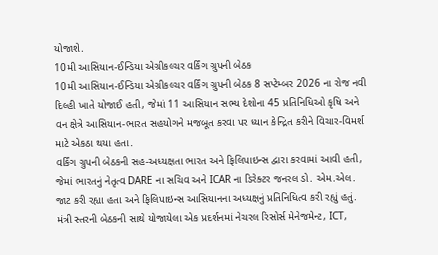યોજાશે.
10મી આસિયાન-ઈન્ડિયા એગ્રીકલ્ચર વર્કિંગ ગ્રુપની બેઠક
10મી આસિયાન-ઈન્ડિયા એગ્રીકલ્ચર વર્કિંગ ગ્રુપની બેઠક 8 સપ્ટેમ્બર 2026 ના રોજ નવી દિલ્હી ખાતે યોજાઈ હતી, જેમાં 11 આસિયાન સભ્ય દેશોના 45 પ્રતિનિધિઓ કૃષિ અને વન ક્ષેત્રે આસિયાન-ભારત સહયોગને મજબૂત કરવા પર ધ્યાન કેન્દ્રિત કરીને વિચાર-વિમર્શ માટે એકઠા થયા હતા.
વર્કિંગ ગ્રુપની બેઠકની સહ-અધ્યક્ષતા ભારત અને ફિલિપાઇન્સ દ્વારા કરવામાં આવી હતી, જેમાં ભારતનું નેતૃત્વ DARE ના સચિવ અને ICAR ના ડિરેક્ટર જનરલ ડો. એમ.એલ. જાટ કરી રહ્યા હતા અને ફિલિપાઇન્સ આસિયાનના અધ્યક્ષનું પ્રતિનિધિત્વ કરી રહ્યું હતું.
મંત્રી સ્તરની બેઠકની સાથે યોજાયેલા એક પ્રદર્શનમાં નેચરલ રિસોર્સ મેનેજમેન્ટ, ICT,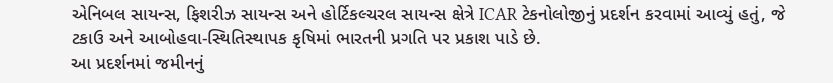એનિબલ સાયન્સ, ફિશરીઝ સાયન્સ અને હોર્ટિકલ્ચરલ સાયન્સ ક્ષેત્રે ICAR ટેકનોલોજીનું પ્રદર્શન કરવામાં આવ્યું હતું, જે ટકાઉ અને આબોહવા-સ્થિતિસ્થાપક કૃષિમાં ભારતની પ્રગતિ પર પ્રકાશ પાડે છે.
આ પ્રદર્શનમાં જમીનનું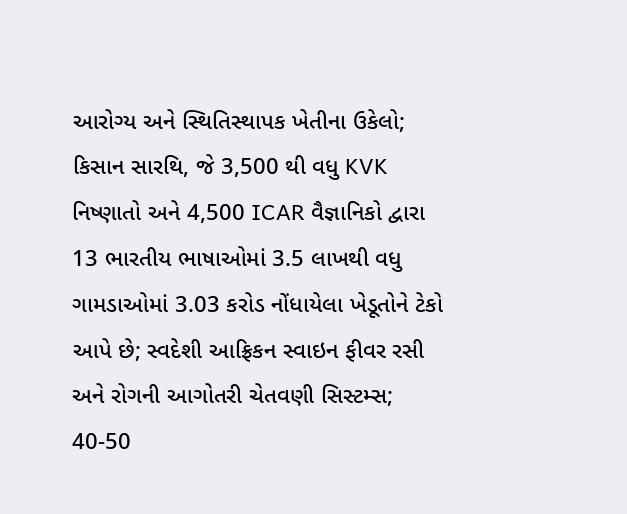આરોગ્ય અને સ્થિતિસ્થાપક ખેતીના ઉકેલો; કિસાન સારથિ, જે 3,500 થી વધુ KVK નિષ્ણાતો અને 4,500 ICAR વૈજ્ઞાનિકો દ્વારા 13 ભારતીય ભાષાઓમાં 3.5 લાખથી વધુ ગામડાઓમાં 3.03 કરોડ નોંધાયેલા ખેડૂતોને ટેકો આપે છે; સ્વદેશી આફ્રિકન સ્વાઇન ફીવર રસી અને રોગની આગોતરી ચેતવણી સિસ્ટમ્સ; 40-50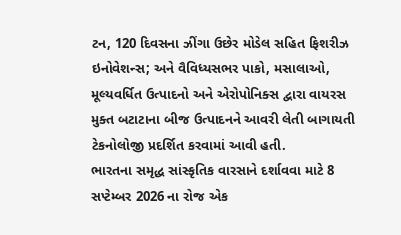ટન, 120 દિવસના ઝીંગા ઉછેર મોડેલ સહિત ફિશરીઝ ઇનોવેશન્સ; અને વૈવિધ્યસભર પાકો, મસાલાઓ, મૂલ્યવર્ધિત ઉત્પાદનો અને એરોપોનિક્સ દ્વારા વાયરસ મુક્ત બટાટાના બીજ ઉત્પાદનને આવરી લેતી બાગાયતી ટેકનોલોજી પ્રદર્શિત કરવામાં આવી હતી.
ભારતના સમૃદ્ધ સાંસ્કૃતિક વારસાને દર્શાવવા માટે 8 સપ્ટેમ્બર 2026 ના રોજ એક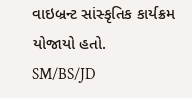વાઇબ્રન્ટ સાંસ્કૃતિક કાર્યક્રમ યોજાયો હતો.
SM/BS/JD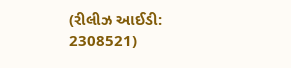(રીલીઝ આઈડી: 2308521)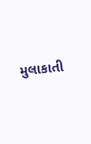મુલાકાતી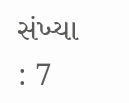સંખ્યા : 7